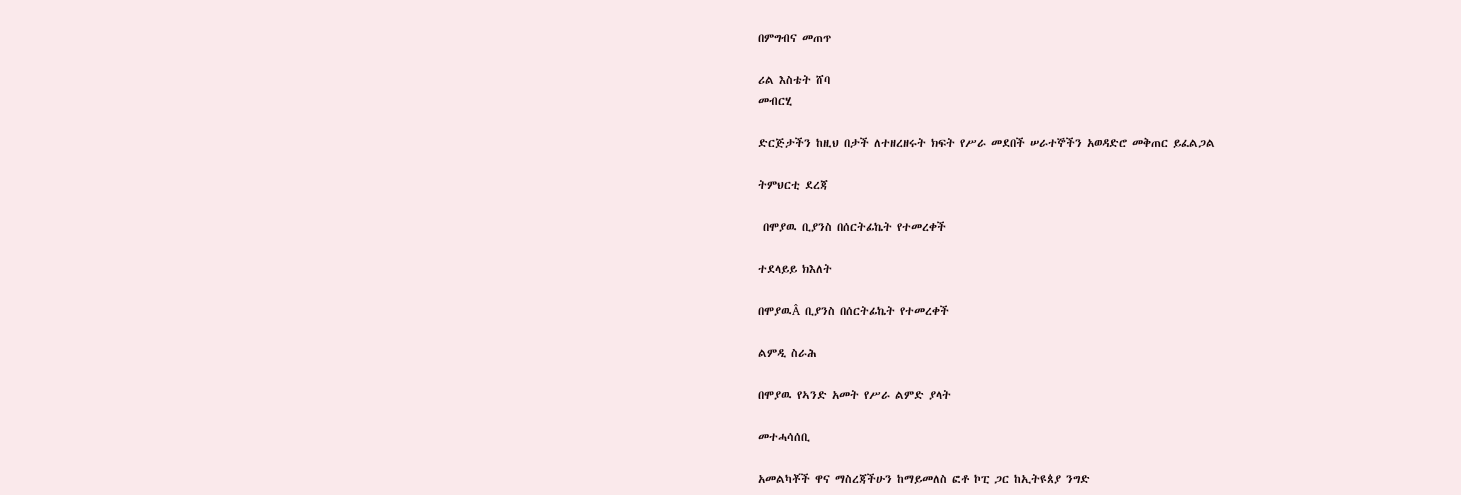በምግብና መጠጥ

ሪል እስቴት ሸባ
መብርሂ

ድርጅታችን ከዚህ በታች ለተዘረዘሩት ክፍት የሥራ መደበች ሠራተኞችን አወዳድሮ መቅጠር ይፈልጋል

ትምህርቲ ደረጃ

 በሞያዉ ቢያንስ በሰርትፊኬት የተመረቀች

ተደላይይ ክእለት

በሞያዉÂ ቢያንስ በሰርትፊኬት የተመረቀች

ልምዲ ስራሕ

በሞያዉ የኣንድ አመት የሥራ ልምድ ያላት

መተሓሳሰቢ

አመልካቾች ዋና ማስረጃችሁን ከማይመለስ ፎቶ ኮፒ ጋር ከኢትዩጰያ ንግድ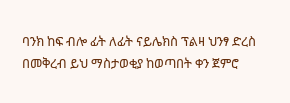ባንክ ከፍ ብሎ ፊት ለፊት ናይሌክስ ፕልዛ ህንፃ ድረስ በመቅረብ ይህ ማስታወቂያ ከወጣበት ቀን ጀምሮ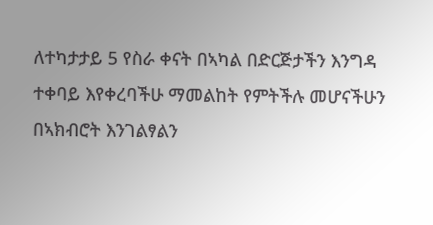ለተካታታይ 5 የስራ ቀናት በኣካል በድርጅታችን እንግዳ ተቀባይ እየቀረባችሁ ማመልከት የምትችሉ መሆናችሁን በኣክብሮት እንገልፃልን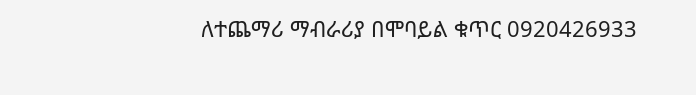ለተጨማሪ ማብራሪያ በሞባይል ቁጥር 0920426933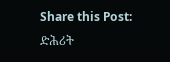Share this Post:
ድሕሪት